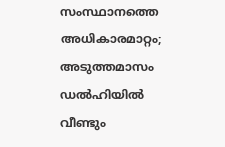സംസ്ഥാനത്തെ അധികാരമാറ്റം; അടുത്തമാസം ഡൽഹിയിൽ വീണ്ടും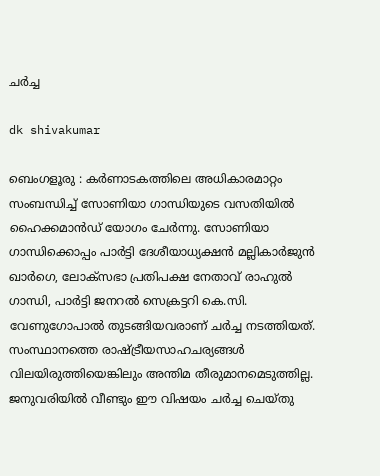ചർച്ച

dk shivakumar

ബെംഗളൂരു : കർണാടകത്തിലെ അധികാരമാറ്റം സംബന്ധിച്ച് സോണിയാ ഗാന്ധിയുടെ വസതിയിൽ ഹൈക്കമാൻഡ് യോഗം ചേർന്നു. സോണിയാ ഗാന്ധിക്കൊപ്പം പാർട്ടി ദേശീയാധ്യക്ഷൻ മല്ലികാർജുൻ ഖാർഗെ, ലോക്‌സഭാ പ്രതിപക്ഷ നേതാവ് രാഹുൽ ഗാന്ധി, പാർട്ടി ജനറൽ സെക്രട്ടറി കെ.സി. വേണുഗോപാൽ തുടങ്ങിയവരാണ് ചർച്ച നടത്തിയത്. സംസ്ഥാനത്തെ രാഷ്ട്രീയസാഹചര്യങ്ങൾ വിലയിരുത്തിയെങ്കിലും അന്തിമ തീരുമാനമെടുത്തില്ല. ജനുവരിയിൽ വീണ്ടും ഈ വിഷയം ചർച്ച ചെയ്തു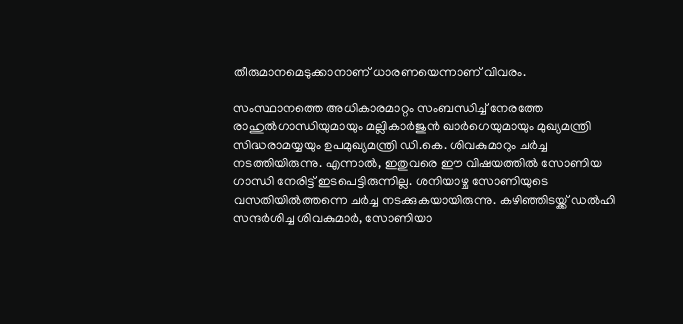തീരുമാനമെടുക്കാനാണ് ധാരണയെന്നാണ് വിവരം.

സംസ്ഥാനത്തെ അധികാരമാറ്റം സംബന്ധിച്ച് നേരത്തേ രാഹുൽഗാന്ധിയുമായും മല്ലികാർജുൻ ഖാർഗെയുമായും മുഖ്യമന്ത്രി സിദ്ധരാമയ്യയും ഉപമുഖ്യമന്ത്രി ഡി.കെ. ശിവകുമാറും ചർച്ച നടത്തിയിരുന്നു. എന്നാൽ, ഇതുവരെ ഈ വിഷയത്തിൽ സോണിയ ഗാന്ധി നേരിട്ട് ഇടപെട്ടിരുന്നില്ല. ശനിയാഴ്ച സോണിയുടെ വസതിയിൽത്തന്നെ ചർച്ച നടക്കുകയായിരുന്നു. കഴിഞ്ഞിടയ്ക്ക് ഡൽഹി സന്ദർശിച്ച ശിവകുമാർ, സോണിയാ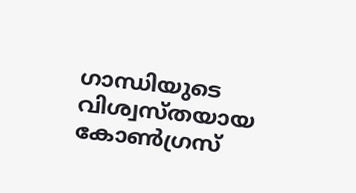ഗാന്ധിയുടെ വിശ്വസ്തയായ കോൺഗ്രസ്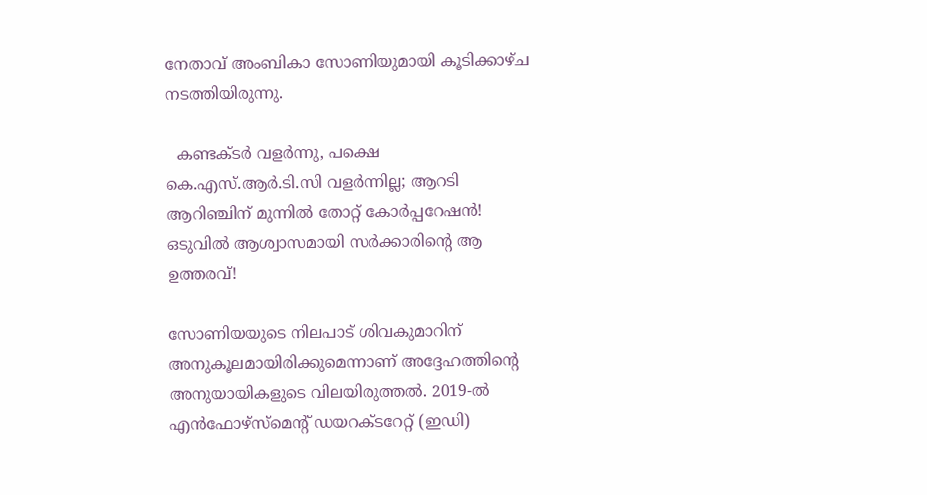നേതാവ് അംബികാ സോണിയുമായി കൂടിക്കാഴ്ച നടത്തിയിരുന്നു.

  കണ്ടക്ടർ വളർന്നു, പക്ഷെ കെ.എസ്.ആർ.ടി.സി വളർന്നില്ല; ആറടി ആറിഞ്ചിന് മുന്നിൽ തോറ്റ് കോർപ്പറേഷൻ! ഒടുവിൽ ആശ്വാസമായി സർക്കാരിന്റെ ആ ഉത്തരവ്!

സോണിയയുടെ നിലപാട് ശിവകുമാറിന് അനുകൂലമായിരിക്കുമെന്നാണ് അദ്ദേഹത്തിന്റെ അനുയായികളുടെ വിലയിരുത്തൽ. 2019-ൽ എൻഫോഴ്‌സ്‌മെന്റ് ഡയറക്ടറേറ്റ് (ഇഡി)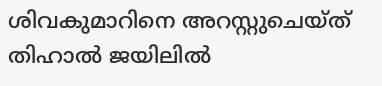ശിവകുമാറിനെ അറസ്റ്റുചെയ്ത് തിഹാൽ ജയിലിൽ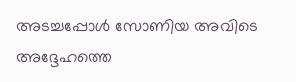അടച്ചപ്പോൾ സോണിയ അവിടെ അദ്ദേഹത്തെ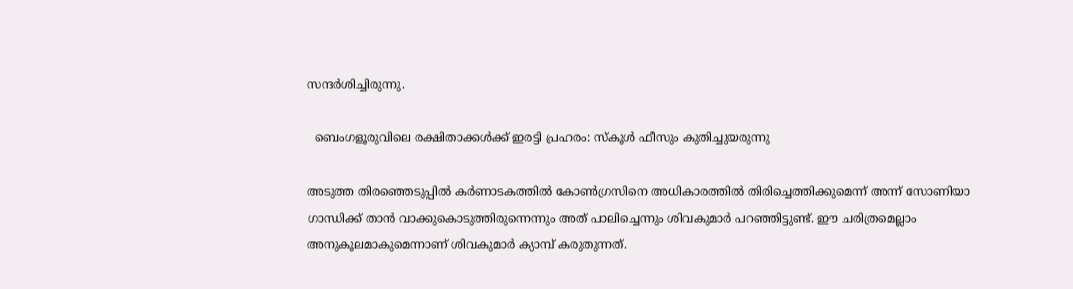സന്ദർശിച്ചിരുന്നു.

  ബെംഗളൂരുവിലെ രക്ഷിതാക്കൾക്ക് ഇരട്ടി പ്രഹരം: സ്‌കൂൾ ഫീസും കുതിച്ചുയരുന്നു

അടുത്ത തിരഞ്ഞെടുപ്പിൽ കർണാടകത്തിൽ കോൺഗ്രസിനെ അധികാരത്തിൽ തിരിച്ചെത്തിക്കുമെന്ന് അന്ന് സോണിയാ ഗാന്ധിക്ക് താൻ വാക്കുകൊടുത്തിരുന്നെന്നും അത് പാലിച്ചെന്നും ശിവകുമാർ പറഞ്ഞിട്ടുണ്ട്. ഈ ചരിത്രമെല്ലാം അനുകൂലമാകുമെന്നാണ് ശിവകുമാർ ക്യാമ്പ് കരുതുന്നത്.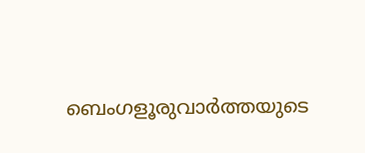ബെംഗളൂരുവാർത്തയുടെ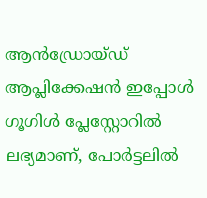ആൻഡ്രോയ്ഡ് ആപ്ലിക്കേഷൻ ഇപ്പോൾ ഗൂഗിൾ പ്ലേസ്റ്റോറിൽ ലഭ്യമാണ്, പോർട്ടലിൽ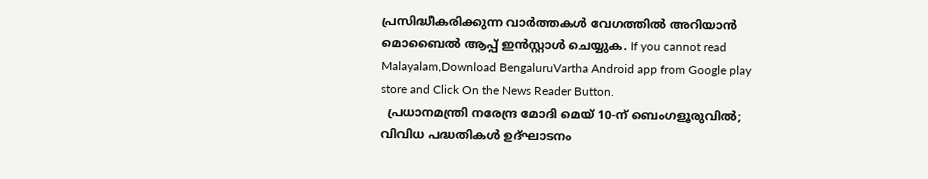പ്രസിദ്ധീകരിക്കുന്ന വാർത്തകൾ വേഗത്തിൽ അറിയാൻ മൊബൈൽ ആപ്പ് ഇൻസ്റ്റാൾ ചെയ്യുക. If you cannot read Malayalam,Download BengaluruVartha Android app from Google play store and Click On the News Reader Button.
  പ്രധാനമന്ത്രി നരേന്ദ്ര മോദി മെയ് 10-ന് ബെംഗളൂരുവിൽ; വിവിധ പദ്ധതികൾ ഉദ്ഘാടനം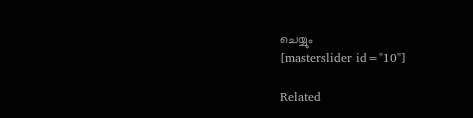ചെയ്യും
[masterslider id="10"]

Related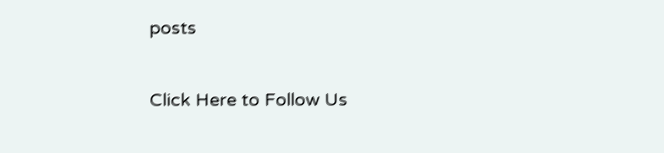posts

Click Here to Follow Us